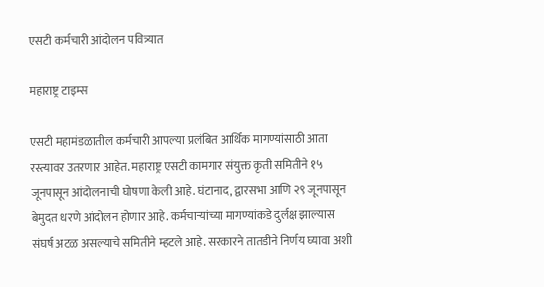एसटी कर्मचारी आंदोलन पवित्र्यात

महाराष्ट्र टाइम्स

एसटी महामंडळातील कर्मचारी आपल्या प्रलंबित आर्थिक मागण्यांसाठी आता रस्त्यावर उतरणार आहेत. महाराष्ट्र एसटी कामगार संयुक्त कृती समितीने १५ जूनपासून आंदोलनाची घोषणा केली आहे. घंटानाद, द्वारसभा आणि २९ जूनपासून बेमुदत धरणे आंदोलन होणार आहे. कर्मचाऱ्यांच्या मागण्यांकडे दुर्लक्ष झाल्यास संघर्ष अटळ असल्याचे समितीने म्हटले आहे. सरकारने तातडीने निर्णय घ्यावा अशी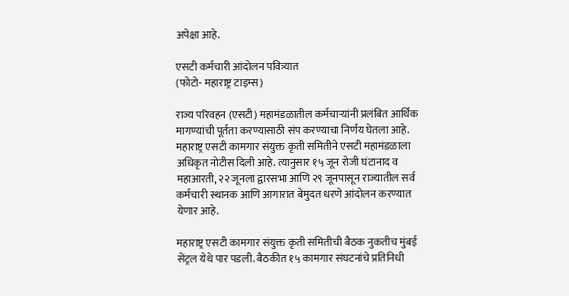अपेक्षा आहे.

एसटी कर्मचारी आंदोलन पवित्र्यात
(फोटो- महाराष्ट्र टाइम्स)

राज्य परिवहन (एसटी) महामंडळातील कर्मचाऱ्यांनी प्रलंबित आर्थिक मागण्यांची पूर्तता करण्यासाठी संप करण्याचा निर्णय घेतला आहे. महाराष्ट्र एसटी कामगार संयुक्त कृती समितीने एसटी महामंडळाला अधिकृत नोटीस दिली आहे. त्यानुसार १५ जून रोजी घंटानाद व महाआरती, २२ जूनला द्वारसभा आणि २९ जूनपासून राज्यातील सर्व कर्मचारी स्थानक आणि आगारात बेमुदत धरणे आंदोलन करण्यात येणार आहे.

महाराष्ट्र एसटी कामगार संयुक्त कृती समितीची बैठक नुकतीच मुंबई सेंट्रल येथे पार पडली. बैठकीत १५ कामगार संघटनांचे प्रतिनिधी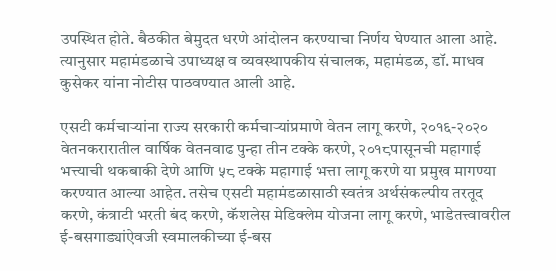उपस्थित होते. बैठकीत बेमुदत धरणे आंदोलन करण्याचा निर्णय घेण्यात आला आहे. त्यानुसार महामंडळाचे उपाध्यक्ष व व्यवस्थापकीय संचालक, महामंडळ, डॉ. माधव कुसेकर यांना नोटीस पाठवण्यात आली आहे.

एसटी कर्मचाऱ्यांना राज्य सरकारी कर्मचाऱ्यांप्रमाणे वेतन लागू करणे, २०१६-२०२० वेतनकरारातील वार्षिक वेतनवाढ पुन्हा तीन टक्के करणे, २०१८पासूनची महागाई भत्त्याची थकबाकी देणे आणि ५८ टक्के महागाई भत्ता लागू करणे या प्रमुख मागण्या करण्यात आल्या आहेत. तसेच एसटी महामंडळासाठी स्वतंत्र अर्थसंकल्पीय तरतूद करणे, कंत्राटी भरती बंद करणे, कॅशलेस मेडिक्लेम योजना लागू करणे, भाडेतत्त्वावरील ई-बसगाड्यांऐवजी स्वमालकीच्या ई-बस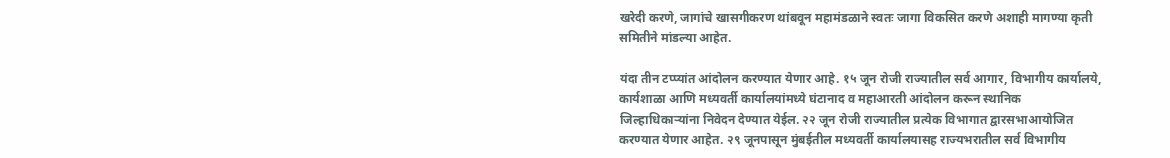खरेदी करणे, जागांचे खासगीकरण थांबवून महामंडळाने स्वतः जागा विकसित करणे अशाही मागण्या कृती समितीने मांडल्या आहेत.

यंदा तीन टप्प्यांत आंदोलन करण्यात येणार आहे. १५ जून रोजी राज्यातील सर्व आगार, विभागीय कार्यालये, कार्यशाळा आणि मध्यवर्ती कार्यालयांमध्ये घंटानाद व महाआरती आंदोलन करून स्थानिक जिल्हाधिकाऱ्यांना निवेदन देण्यात येईल. २२ जून रोजी राज्यातील प्रत्येक विभागात द्वारसभाआयोजित करण्यात येणार आहेत. २९ जूनपासून मुंबईतील मध्यवर्ती कार्यालयासह राज्यभरातील सर्व विभागीय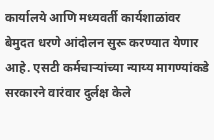कार्यालये आणि मध्यवर्ती कार्यशाळांवर बेमुदत धरणे आंदोलन सुरू करण्यात येणार आहे. एसटी कर्मचाऱ्यांच्या न्याय्य मागण्यांकडे सरकारने वारंवार दुर्लक्ष केले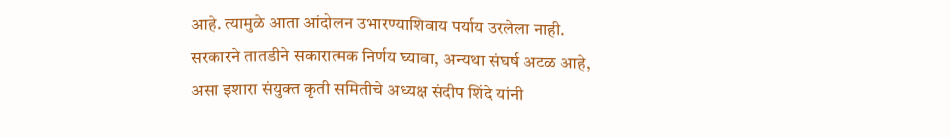आहे. त्यामुळे आता आंदोलन उभारण्याशिवाय पर्याय उरलेला नाही. सरकारने तातडीने सकारात्मक निर्णय घ्यावा, अन्यथा संघर्ष अटळ आहे, असा इशारा संयुक्त कृती समितीचे अध्यक्ष संदीप शिंदे यांनी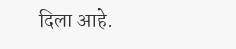दिला आहे.